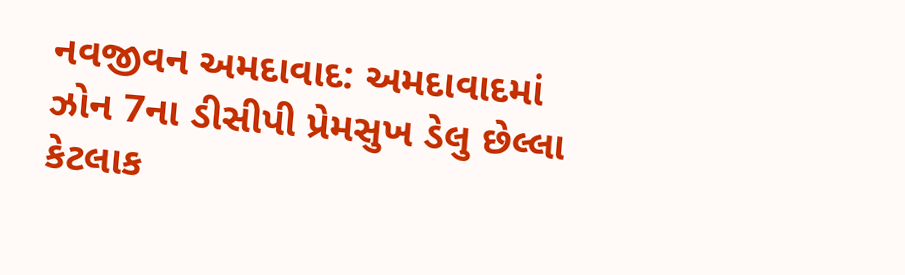નવજીવન અમદાવાદ: અમદાવાદમાં ઝોન 7ના ડીસીપી પ્રેમસુખ ડેલુ છેલ્લા કેટલાક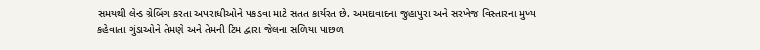સમયથી લેન્ડ ગ્રેબિંગ કરતા અપરાધીઓને પકડવા માટે સતત કાર્યરત છે. અમદાવાદના જુહાપુરા અને સરખેજ વિસ્તારના મુખ્ય કહેવાતા ગુંડાઓને તેમણે અને તેમની ટિમ દ્વારા જેલના સળિયા પાછળ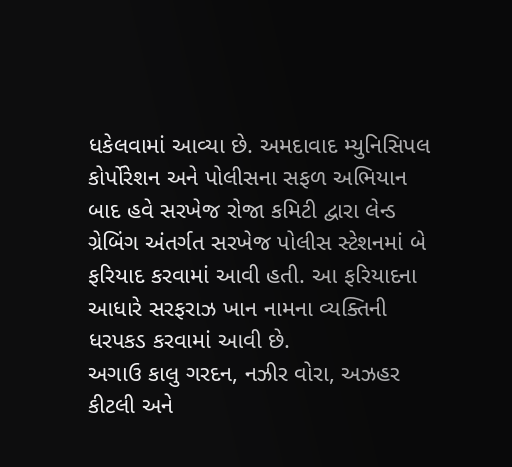ધકેલવામાં આવ્યા છે. અમદાવાદ મ્યુનિસિપલ કોર્પોરેશન અને પોલીસના સફળ અભિયાન બાદ હવે સરખેજ રોજા કમિટી દ્વારા લેન્ડ ગ્રેબિંગ અંતર્ગત સરખેજ પોલીસ સ્ટેશનમાં બે ફરિયાદ કરવામાં આવી હતી. આ ફરિયાદના આધારે સરફરાઝ ખાન નામના વ્યક્તિની ધરપકડ કરવામાં આવી છે.
અગાઉ કાલુ ગરદન, નઝીર વોરા, અઝહર કીટલી અને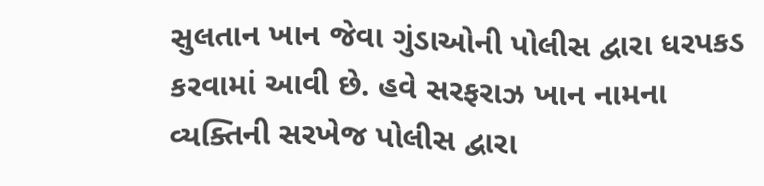સુલતાન ખાન જેવા ગુંડાઓની પોલીસ દ્વારા ધરપકડ કરવામાં આવી છે. હવે સરફરાઝ ખાન નામના વ્યક્તિની સરખેજ પોલીસ દ્વારા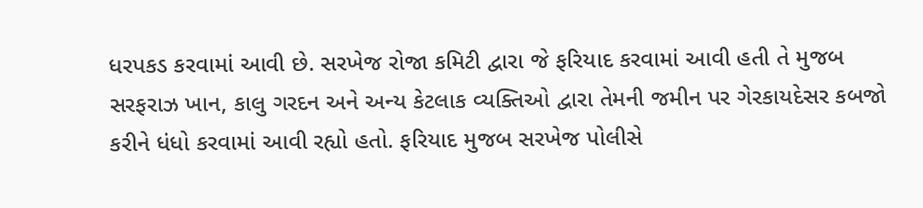ધરપકડ કરવામાં આવી છે. સરખેજ રોજા કમિટી દ્વારા જે ફરિયાદ કરવામાં આવી હતી તે મુજબ સરફરાઝ ખાન, કાલુ ગરદન અને અન્ય કેટલાક વ્યક્તિઓ દ્વારા તેમની જમીન પર ગેરકાયદેસર કબજો કરીને ધંધો કરવામાં આવી રહ્યો હતો. ફરિયાદ મુજબ સરખેજ પોલીસે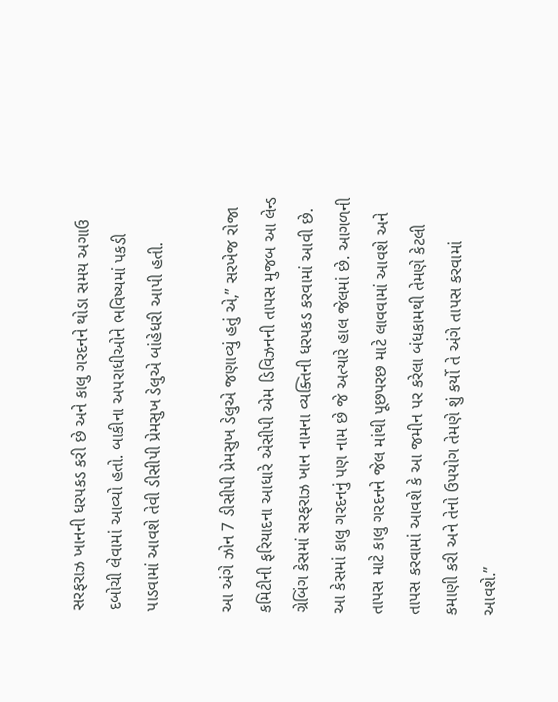સરફરાઝ ખાનની ધરપકડ કરી છે અને કાલુ ગરદનને થોડા સમય અગાઉ દબોચી લેવામાં આવ્યો હતો. બાકીના અપરાધીઓને ભવિષ્યમાં પકડી પાડવામાં આવશે તેવી ડીસીપી પ્રેમસુખ ડેલુએ બાંહેધરી આપી હતી.

આ અંગે ઝોન 7 ડીસીપી પ્રેમસુખ ડેલુએ જણાવ્યું હતું એ,” સરખેજ રોજા કમિટીની ફરિયાદના આધારે એસીપી એમ ડિવિઝનની તાપસ મુજબ આ લેન્ડ ગ્રેબિંગ કેસમાં સરફરાઝ ખાન નામના વ્યક્તિની ધરપકડ કરવામાં આવી છે. આ કેસમાં કાલુ ગરદનનું પણ નામ છે જે અત્યારે હાલ જેલમાં છે. આગળની તાપસ માટે કાલુ ગરદનને જેલ માંથી પૂછપરછ માટે લાવવામાં આવશે અને તાપસ કરવામાં આવશે કે આ જમીન પર કરેલા બંધકામથી તેમણે કેટલી કમાણી કરી અને તેનો ઉપયોગ તેમણે શું કર્યો તે અંગે તાપસ કરવામાં આવશે.”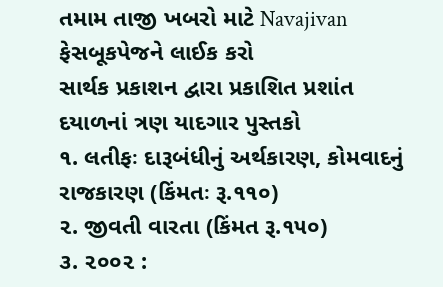તમામ તાજી ખબરો માટે Navajivan ફેસબૂકપેજને લાઈક કરો
સાર્થક પ્રકાશન દ્વારા પ્રકાશિત પ્રશાંત દયાળનાં ત્રણ યાદગાર પુસ્તકો
૧. લતીફઃ દારૂબંધીનું અર્થકારણ, કોમવાદનું રાજકારણ (કિંમતઃ રૂ.૧૧૦)
૨. જીવતી વારતા (કિંમત રૂ.૧૫૦)
૩. ૨૦૦૨ :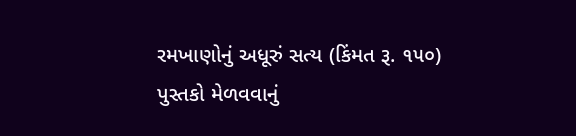રમખાણોનું અધૂરું સત્ય (કિંમત રૂ. ૧૫૦)
પુસ્તકો મેળવવાનું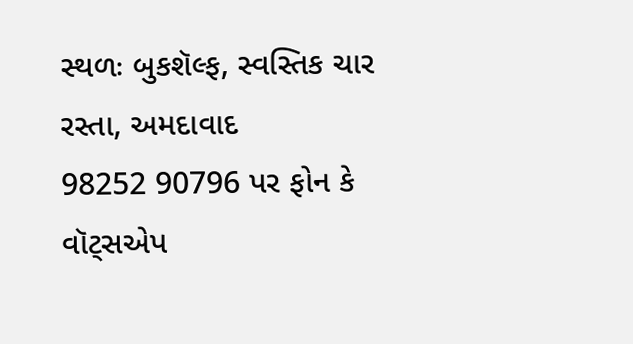સ્થળઃ બુકશૅલ્ફ, સ્વસ્તિક ચાર રસ્તા, અમદાવાદ
98252 90796 પર ફોન કે વૉટ્સએપ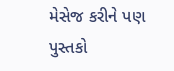મેસેજ કરીને પણ પુસ્તકો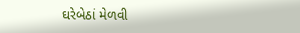ઘરેબેઠાં મેળવી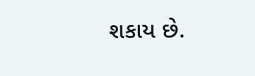શકાય છે.